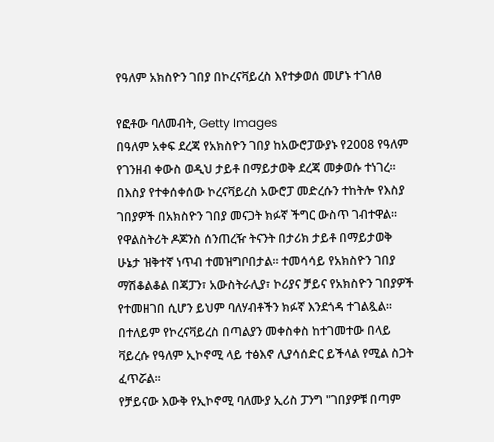የዓለም አክስዮን ገበያ በኮረናቫይረስ እየተቃወሰ መሆኑ ተገለፀ

የፎቶው ባለመብት, Getty Images
በዓለም አቀፍ ደረጃ የአክስዮን ገበያ ከአውሮፓውያኑ የ2008 የዓለም የገንዘብ ቀውስ ወዲህ ታይቶ በማይታወቅ ደረጃ መቃወሱ ተነገረ።
በእስያ የተቀሰቀሰው ኮረናቫይረስ አውሮፓ መድረሱን ተከትሎ የእስያ ገበያዎች በአክስዮን ገበያ መናጋት ክፉኛ ችግር ውስጥ ገብተዋል።
የዋልስትሪት ዶጆንስ ሰንጠረዥ ትናንት በታሪክ ታይቶ በማይታወቅ ሁኔታ ዝቅተኛ ነጥብ ተመዝግቦበታል። ተመሳሳይ የአክስዮን ገበያ ማሽቆልቆል በጃፓን፣ አውስትራሊያ፣ ኮሪያና ቻይና የአክስዮን ገበያዎች የተመዘገበ ሲሆን ይህም ባለሃብቶችን ክፉኛ እንደጎዳ ተገልጿል።
በተለይም የኮረናቫይረስ በጣልያን መቀስቀስ ከተገመተው በላይ ቫይረሱ የዓለም ኢኮኖሚ ላይ ተፅእኖ ሊያሳሰድር ይችላል የሚል ስጋት ፈጥሯል።
የቻይናው እውቅ የኢኮኖሚ ባለሙያ ኢሪስ ፓንግ "ገበያዎቹ በጣም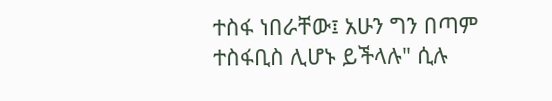ተስፋ ነበራቸው፤ አሁን ግን በጣም ተስፋቢስ ሊሆኑ ይችላሉ" ሲሉ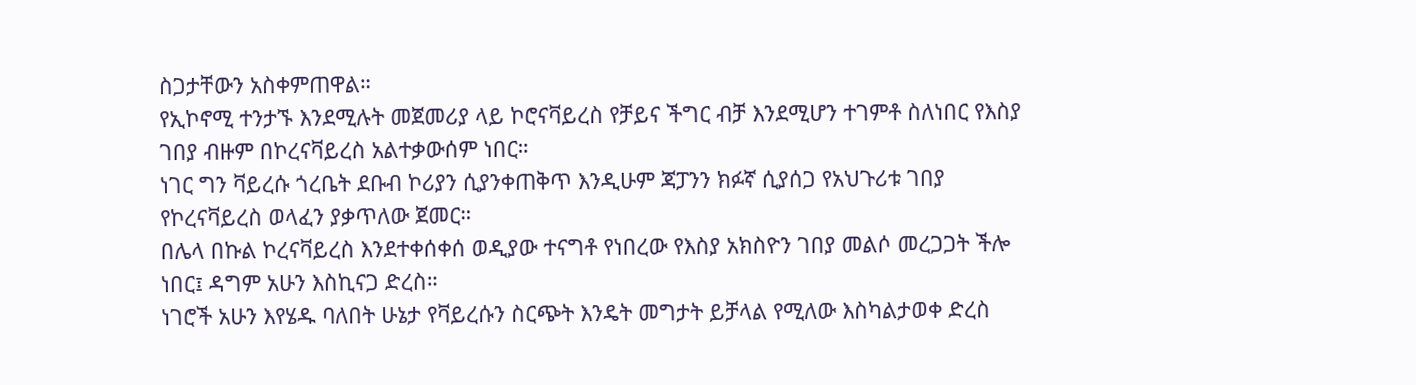ስጋታቸውን አስቀምጠዋል።
የኢኮኖሚ ተንታኙ እንደሚሉት መጀመሪያ ላይ ኮሮናቫይረስ የቻይና ችግር ብቻ እንደሚሆን ተገምቶ ስለነበር የእስያ ገበያ ብዙም በኮረናቫይረስ አልተቃውሰም ነበር።
ነገር ግን ቫይረሱ ጎረቤት ደቡብ ኮሪያን ሲያንቀጠቅጥ እንዲሁም ጃፓንን ክፉኛ ሲያሰጋ የአህጉሪቱ ገበያ የኮረናቫይረስ ወላፈን ያቃጥለው ጀመር።
በሌላ በኩል ኮረናቫይረስ እንደተቀሰቀሰ ወዲያው ተናግቶ የነበረው የእስያ አክስዮን ገበያ መልሶ መረጋጋት ችሎ ነበር፤ ዳግም አሁን እስኪናጋ ድረስ።
ነገሮች አሁን እየሄዱ ባለበት ሁኔታ የቫይረሱን ስርጭት እንዴት መግታት ይቻላል የሚለው እስካልታወቀ ድረስ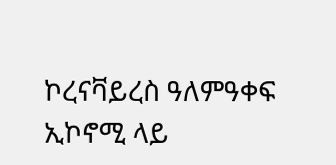ኮረናቫይረስ ዓለምዓቀፍ ኢኮኖሚ ላይ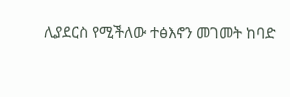ሊያደርስ የሚችለው ተፅእኖን መገመት ከባድ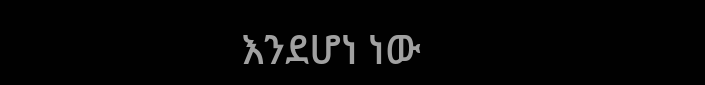እንደሆነ ነው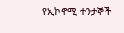የኢኮኖሚ ተንታኞች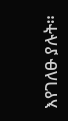እየገለፁ ያሉት።